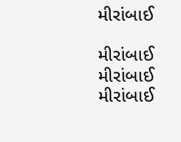મીરાંબાઈ

મીરાંબાઈ
મીરાંબાઈ
મીરાંબાઈ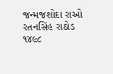જન્મજશોદા રાઓ રતનસિંહ રાઠોડ
૧૪૯૮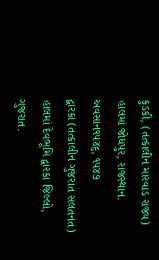કુડકી, (તત્કાલીન મારવાડ રાજ્ય) હાલમાં જોધપુર, રાજસ્થાન.
અવસાન૧૫૪૬, ૧૫૪૭
દ્વારકા (તત્કાલીન ગુજરાત સલતનત) હાલમાં દેવભૂમિ દ્વારકા જિલ્લો, ગુજરાત.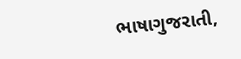ભાષાગુજરાતી,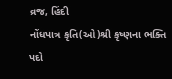વ્રજ, હિંદી
નોંધપાત્ર કૃતિ(ઓ)શ્રી કૃષ્ણના ભક્તિ પદો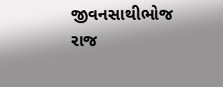જીવનસાથીભોજ રાજ